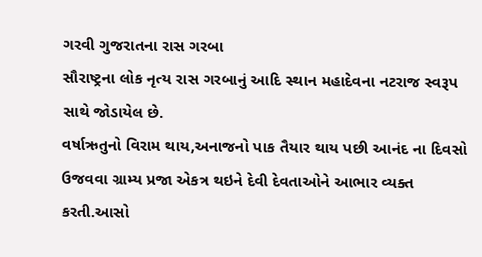ગરવી ગુજરાતના રાસ ગરબા
સૌરાષ્ટ્રના લોક નૃત્ય રાસ ગરબાનું આદિ સ્થાન મહાદેવના નટરાજ સ્વરૂપ સાથે જોડાયેલ છે.
વર્ષાઋતુનો વિરામ થાય,અનાજનો પાક તૈયાર થાય પછી આનંદ ના દિવસો ઉજવવા ગ્રામ્ય પ્રજા એકત્ર થઇને દેવી દેવતાઓને આભાર વ્યક્ત કરતી.આસો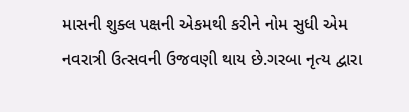માસની શુક્લ પક્ષની એકમથી કરીને નોમ સુધી એમ નવરાત્રી ઉત્સવની ઉજવણી થાય છે.ગરબા નૃત્ય દ્વારા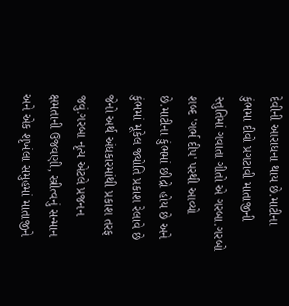દેવીની આરાધના થાય છે.માટીના કુંભમા દીવો પ્રગટાવી માતાજીની સ્તુતિમાં ગવાતા ગીતો એ ગરબા.ગરબો શબ્દ 'ગર્ભ દીપ' પરથી આવ્યો છે.માટીના કુંભમાં છીદ્રો હોય છે અને કુંભમાં મૂકેલ જ્યોતિ પ્રકાશ રેલાવે છે જેનો અર્થ અંધકારમાંથી પ્રકાશ તરફ જવું.ગરબા નૃત્ય એટલે પ્રજનન ક્ષમતાની ઉજવણી, સ્ત્રીત્વનું સન્માન અને એક શૃખંલા સમુહમાં માતાજીને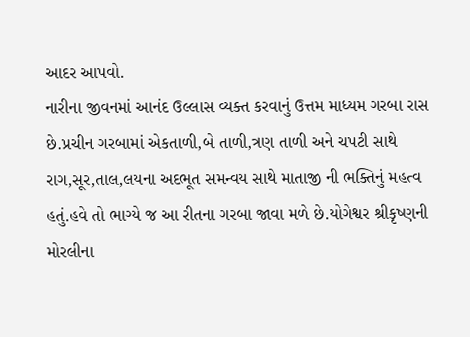આદર આપવો.
નારીના જીવનમાં આનંદ ઉલ્લાસ વ્યક્ત કરવાનું ઉત્તમ માધ્યમ ગરબા રાસ છે.પ્રચીન ગરબામાં એકતાળી,બે તાળી,ત્રણ તાળી અને ચપટી સાથે રાગ,સૂર,તાલ,લયના અદભૂત સમન્વય સાથે માતાજી ની ભક્તિનું મહત્વ હતું.હવે તો ભાગ્યે જ આ રીતના ગરબા જાવા મળે છે.યોગેશ્વર શ્રીકૃષ્ણની મોરલીના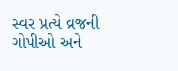સ્વર પ્રત્યે વ્રજની ગોપીઓ અને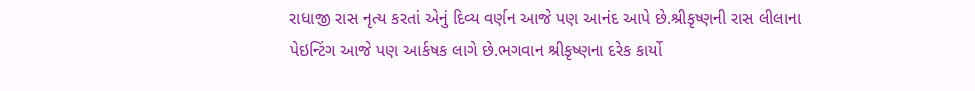રાધાજી રાસ નૃત્ય કરતાં એનું દિવ્ય વર્ણન આજે પણ આનંદ આપે છે.શ્રીકૃષ્ણની રાસ લીલાના પેઇન્ટિંગ આજે પણ આર્કષક લાગે છે.ભગવાન શ્રીકૃષ્ણના દરેક કાર્યો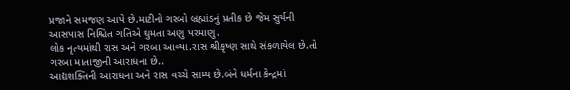પ્રજાને સમજણ આપે છે.માટીનો ગરબો બ્રહ્માંડનું પ્રતીક છે જેમ સુર્યની આસપાસ નિશ્ચિત ગતિએ ઘુમતા અણુ પરમાણુ.
લોક નૃત્યમાંથી રાસ અને ગરબા આવ્યા.રાસ શ્રીકૃષ્ણ સાથે સંકળાયેલ છે.તો ગરબા માતાજીની આરાધના છે..
આદ્યશક્તિની આરાધના અને રાસ વચ્ચે સામ્ય છે.બંને ધર્મના કેન્દ્રમાં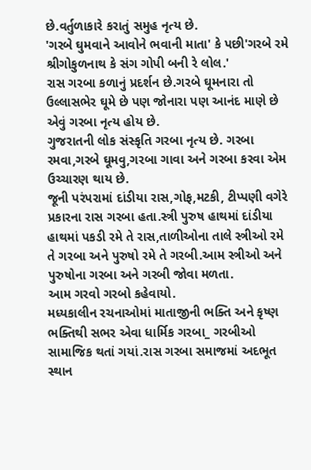છે.વર્તુળાકારે કરાતું સમુહ નૃત્ય છે.
'ગરબે ઘુમવાને આવોને ભવાની માતા' કે પછી'ગરબે રમે શ્રીગોકુળનાથ કે સંગ ગોપી બની રે લોલ.'
રાસ ગરબા કળાનું પ્રદર્શન છે.ગરબે ઘૂમનારા તો ઉલ્લાસભેર ઘૂમે છે પણ જોનારા પણ આનંદ માણે છે એવું ગરબા નૃત્ય હોય છે.
ગુજરાતની લોક સંસ્કૃતિ ગરબા નૃત્ય છે. ગરબા રમવા,ગરબે ઘૂમવુ,ગરબા ગાવા અને ગરબા કરવા એમ ઉચ્ચારણ થાય છે.
જૂની પરંપરામાં દાંડીયા રાસ,ગોફ,મટકી, ટીપ્પણી વગેરે પ્રકારના રાસ ગરબા હતા.સ્ત્રી પુરુષ હાથમાં દાંડીયા હાથમાં પકડી રમે તે રાસ,તાળીઓના તાલે સ્ત્રીઓ રમે તે ગરબા અને પુરુષો રમે તે ગરબી.આમ સ્ત્રીઓ અને પુરુષોના ગરબા અને ગરબી જોવા મળતા.
આમ ગરવો ગરબો કહેવાયો.
મધ્યકાલીન રચનાઓમાં માતાજીની ભક્તિ અને કૃષ્ણ ભક્તિથી સભર એવા ધાર્મિક ગરબા_ ગરબીઓ સામાજિક થતાં ગયાં.રાસ ગરબા સમાજમાં અદભૂત સ્થાન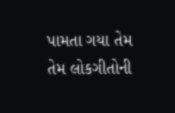પામતા ગયા તેમ તેમ લોકગીતોની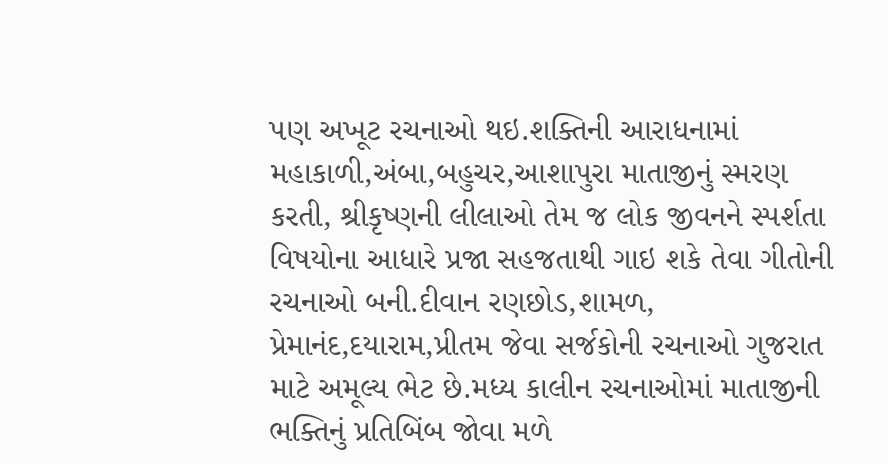પણ અખૂટ રચનાઓ થઇ.શક્તિની આરાધનામાં મહાકાળી,અંબા,બહુચર,આશાપુરા માતાજીનું સ્મરણ કરતી, શ્રીકૃષ્ણની લીલાઓ તેમ જ લોક જીવનને સ્પર્શતા વિષયોના આધારે પ્રજા સહજતાથી ગાઇ શકે તેવા ગીતોની રચનાઓ બની.દીવાન રણછોડ,શામળ, પ્રેમાનંદ,દયારામ,પ્રીતમ જેવા સર્જકોની રચનાઓ ગુજરાત માટે અમૂલ્ય ભેટ છે.મધ્ય કાલીન રચનાઓમાં માતાજીની ભક્તિનું પ્રતિબિંબ જોવા મળે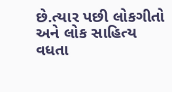છે.ત્યાર પછી લોકગીતો અને લોક સાહિત્ય વધતા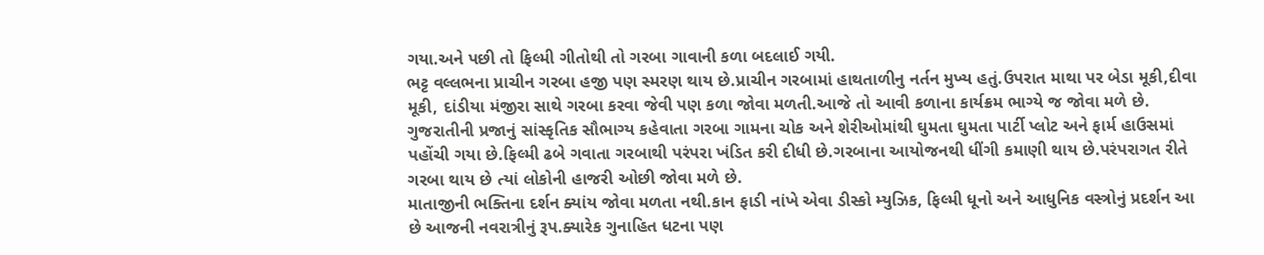ગયા.અને પછી તો ફિલ્મી ગીતોથી તો ગરબા ગાવાની કળા બદલાઈ ગયી.
ભટ્ટ વલ્લભના પ્રાચીન ગરબા હજી પણ સ્મરણ થાય છે.પ્રાચીન ગરબામાં હાથતાળીનુ નર્તન મુખ્ય હતું.ઉપરાત માથા પર બેડા મૂકી,દીવા મૂકી, દાંડીયા મંજીરા સાથે ગરબા કરવા જેવી પણ કળા જોવા મળતી.આજે તો આવી કળાના કાર્યક્રમ ભાગ્યે જ જોવા મળે છે.
ગુજરાતીની પ્રજાનું સાંસ્કૃતિક સૌભાગ્ય કહેવાતા ગરબા ગામના ચોક અને શેરીઓમાંથી ઘુમતા ઘુમતા પાર્ટી પ્લોટ અને ફાર્મ હાઉસમાં પહોંચી ગયા છે.ફિલ્મી ઢબે ગવાતા ગરબાથી પરંપરા ખંડિત કરી દીધી છે.ગરબાના આયોજનથી ધીંગી કમાણી થાય છે.પરંપરાગત રીતે ગરબા થાય છે ત્યાં લોકોની હાજરી ઓછી જોવા મળે છે.
માતાજીની ભક્તિના દર્શન ક્યાંય જોવા મળતા નથી.કાન ફાડી નાંખે એવા ડીસ્કો મ્યુઝિક, ફિલ્મી ધૂનો અને આધુનિક વસ્ત્રોનું પ્રદર્શન આ છે આજની નવરાત્રીનું રૂપ.ક્યારેક ગુનાહિત ધટના પણ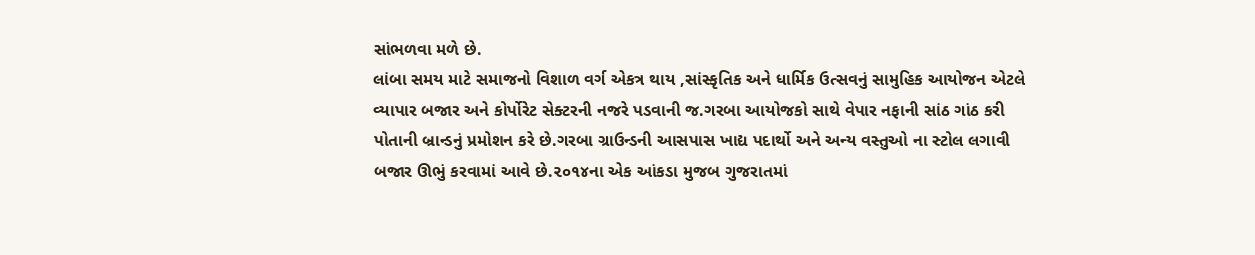સાંભળવા મળે છે.
લાંબા સમય માટે સમાજનો વિશાળ વર્ગ એકત્ર થાય ,સાંસ્કૃતિક અને ધાર્મિક ઉત્સવનું સામુહિક આયોજન એટલે વ્યાપાર બજાર અને કોર્પોરેટ સેક્ટરની નજરે પડવાની જ.ગરબા આયોજકો સાથે વેપાર નફાની સાંઠ ગાંઠ કરી પોતાની બ્રાન્ડનું પ્રમોશન કરે છે.ગરબા ગ્રાઉન્ડની આસપાસ ખાદ્ય પદાર્થો અને અન્ય વસ્તુઓ ના સ્ટોલ લગાવી બજાર ઊભું કરવામાં આવે છે.૨૦૧૪ના એક આંકડા મુજબ ગુજરાતમાં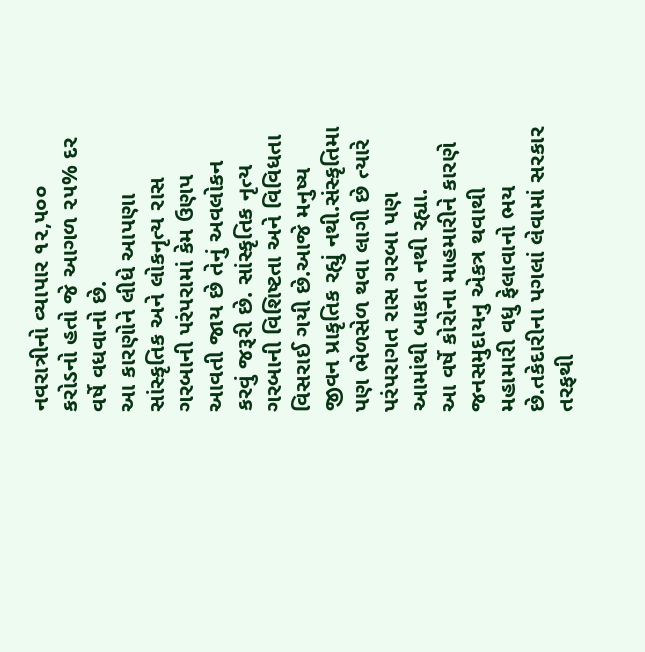નવરાત્રીનો વ્યાપાર ૧૨,૫૦૦ કરોડનો હતો જે આગળ ૨૫% દર વર્ષે વધવાનો છે.
આ કારણોને લીધે આપણા સાંસ્કૃતિક અને લોકનૃત્ય રાસ ગરબાની પરંપરામાં કેમ ઉણપ આવતી જાય છે તેનું અવલોકન કરવું જરૂરી છે. સાંસ્કૃતિક નૃત્ય ગરબાની વિશિષ્ટતા અને વિવિધતા વિસરાઈ ગયી છે.આજે મનુષ્ય જીવન પ્રાકૃતિક રહ્યું નથી.સંસ્કૃતિમા પણ ભેળસેળ થવા લાગી છે ત્યારે પરંપરાગત રાસ ગરબા પણ આમાંથી બાકાત નથી રહ્યા.
આ વર્ષે કોરોના માહમારીને કારણે જનસમુદાયનુ એકત્ર થવાથી મહામારી વધુ ફેલાવાનો ભય છે.તકેદારીના પગલાં લેવામાં સરકાર તરફથી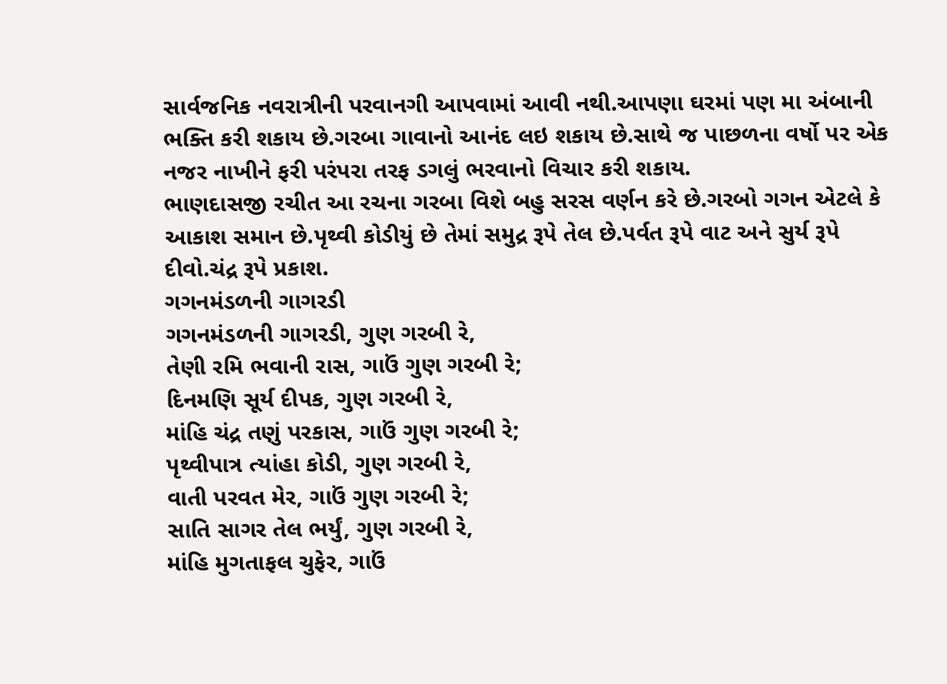સાર્વજનિક નવરાત્રીની પરવાનગી આપવામાં આવી નથી.આપણા ઘરમાં પણ મા અંબાની ભક્તિ કરી શકાય છે.ગરબા ગાવાનો આનંદ લઇ શકાય છે.સાથે જ પાછળના વર્ષો પર એક નજર નાખીને ફરી પરંપરા તરફ ડગલું ભરવાનો વિચાર કરી શકાય.
ભાણદાસજી રચીત આ રચના ગરબા વિશે બહુ સરસ વર્ણન કરે છે.ગરબો ગગન એટલે કે આકાશ સમાન છે.પૃથ્વી કોડીયું છે તેમાં સમુદ્ર રૂપે તેલ છે.પર્વત રૂપે વાટ અને સુર્ય રૂપે દીવો.ચંદ્ર રૂપે પ્રકાશ.
ગગનમંડળની ગાગરડી
ગગનમંડળની ગાગરડી, ગુણ ગરબી રે,
તેણી રમિ ભવાની રાસ, ગાઉં ગુણ ગરબી રે;
દિનમણિ સૂર્ય દીપક, ગુણ ગરબી રે,
માંહિ ચંદ્ર તણું પરકાસ, ગાઉં ગુણ ગરબી રે;
પૃથ્વીપાત્ર ત્યાંહા કોડી, ગુણ ગરબી રે,
વાતી પરવત મેર, ગાઉં ગુણ ગરબી રે;
સાતિ સાગર તેલ ભર્યું, ગુણ ગરબી રે,
માંહિ મુગતાફલ ચુફેર, ગાઉં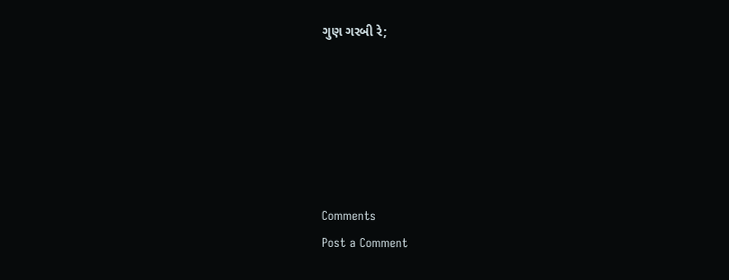ગુણ ગરબી રે;






Comments
Post a Comment